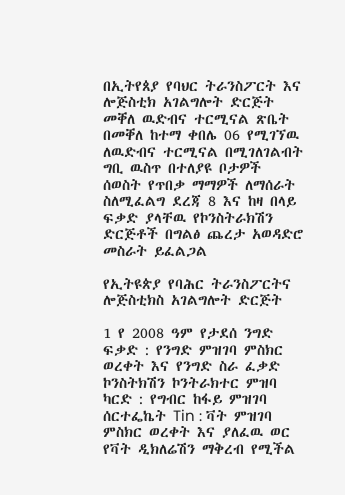በኢትየጰያ የባህር ትራንስፖርት እና ሎጅስቲክ አገልግሎት ድርጅት መቐለ ዉድብና ተርሚናል ጽቤት በመቐለ ከተማ ቀበሌ 06 የሚገኘዉ ለዉድብና ተርሚናል በሚገለገልብት ግቢ ዉስጥ በተለያዩ ቦታዎች ሰወስት የጥበቃ ማማዎች ለማሰራት ስለሚፈልግ ደረጃ 8 እና ከዛ በላይ ፍቃድ ያላቸዉ የኮንስትራክሽን ድርጅቶች በግልፅ ጨረታ አወዳድሮ መስራት ይፈልጋል

የኢትዩጵያ የባሕር ትራንስፖርትና ሎጅስቲክስ አገልግሎት ድርጅት

1 የ 2008 ዓም የታደሰ ንግድ ፍቃድ : የንግድ ምዝገባ ምስክር ወረቀት እና የንግድ ስራ ፈቃድ ኮንስትክሽን ኮንትራክተር ምዝባ ካርድ : የግብር ከፋይ ምዝገባ ሰርተፌኬት Tin : ቫት ምዝገባ ምስክር ወረቀት እና ያለፈዉ ወር የቫት ዲክለሬሽን ማቅረብ የሚችል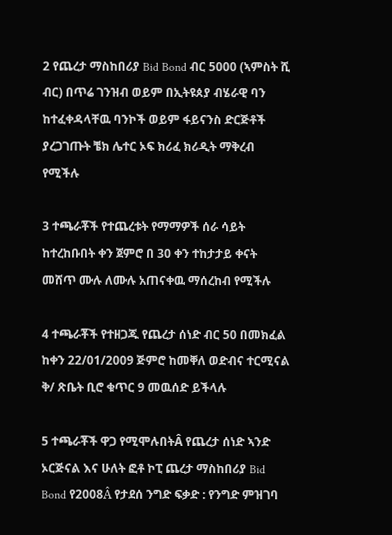2 የጨረታ ማስከበሪያ Bid Bond ብር 5000 (ኣምስት ሺ ብር) በጥሬ ገንዝብ ወይም በኢትዩጰያ ብሄራዊ ባን ከተፈቀዳላቸዉ ባንኮች ወይም ፋይናንስ ድርጅቶች ያረጋገጡት ቼክ ሌተር ኦፍ ክሪፈ ክሪዲት ማቅረብ የሚችሉ

3 ተጫራቾች የተጨረቱት የማማዎች ሰራ ሳይት ከተረከቡበት ቀን ጀምሮ በ 30 ቀን ተከታታይ ቀናት መሸጥ ሙሉ ለሙሉ አጠናቀዉ ማሰረከብ የሚችሉ

4 ተጫራቾች የተዘጋጁ የጨረታ ሰነድ ብር 50 በመክፈል ከቀን 22/01/2009 ጅምሮ ከመቐለ ወድብና ተርሚናል ቅ/ ጽቤት ቢሮ ቁጥር 9 መዉሰድ ይችላሉ

5 ተጫራቾች ዋጋ የሚሞሉበትÂ የጨረታ ሰነድ ኣንድ ኦርጅናል እና ሁለት ፎቶ ኮፒ ጨረታ ማስከበሪያ Bid Bond የ2008Â የታደሰ ንግድ ፍቃድ : የንግድ ምዝገባ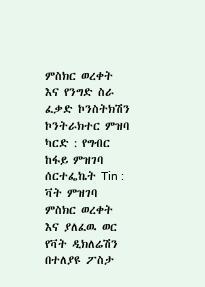ምስክር ወረቀት እና የንግድ ስራ ፈቃድ ኮንስትክሽን ኮንትራክተር ምዝባ ካርድ : የግብር ከፋይ ምዝገባ ሰርተፌኬት Tin : ቫት ምዝገባ ምስክር ወረቀት እና ያለፈዉ ወር የቫት ዲክለሬሽን በተለያዩ ፖስታ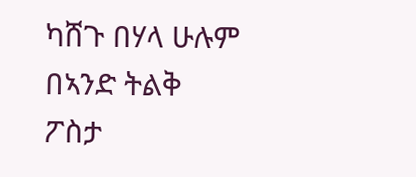ካሸጉ በሃላ ሁሉም በኣንድ ትልቅ ፖስታ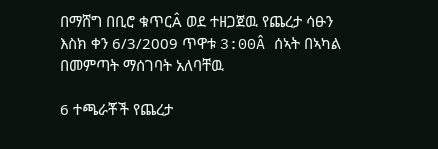በማሸግ በቢሮ ቁጥርÂ ወደ ተዘጋጀዉ የጨረታ ሳፁን እስክ ቀን 6/3/2009 ጥዋቱ 3:00Â ሰኣት በኣካል በመምጣት ማሰገባት አለባቸዉ

6 ተጫራቾች የጨረታ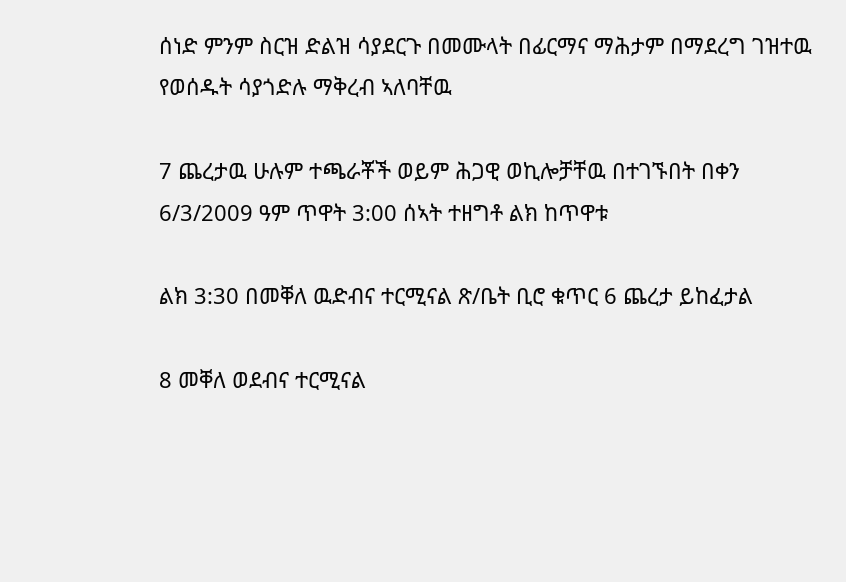ሰነድ ምንም ስርዝ ድልዝ ሳያደርጉ በመሙላት በፊርማና ማሕታም በማደረግ ገዝተዉ የወሰዱት ሳያጎድሉ ማቅረብ ኣለባቸዉ

7 ጨረታዉ ሁሉም ተጫራቾች ወይም ሕጋዊ ወኪሎቻቸዉ በተገኙበት በቀን 6/3/2009 ዓም ጥዋት 3:00 ሰኣት ተዘግቶ ልክ ከጥዋቱ

ልክ 3:30 በመቐለ ዉድብና ተርሚናል ጽ/ቤት ቢሮ ቁጥር 6 ጨረታ ይከፈታል

8 መቐለ ወደብና ተርሚናል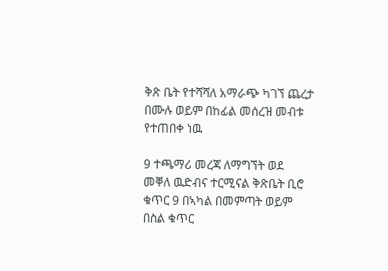ቅጽ ቤት የተሻሻለ አማራጭ ካገኘ ጨረታ በሙሉ ወይም በከፊል መሰረዝ መብቱ የተጠበቀ ነዉ

9 ተጫማሪ መረጃ ለማግኘት ወደ መቐለ ዉድብና ተርሚናል ቅጽቤት ቢሮ ቁጥር 9 በኣካል በመምጣት ወይም በስል ቁጥር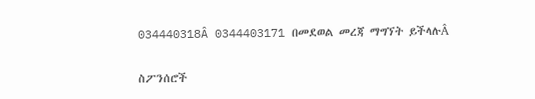034440318Â 0344403171 በመደወል መረጃ ማግኘት ይችላሉÂ

ስፖንሰሮች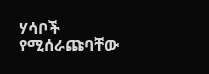ሃሳቦች የሚሰራጩባቸው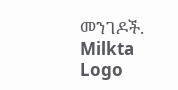መንገዶች.
Milkta Logo